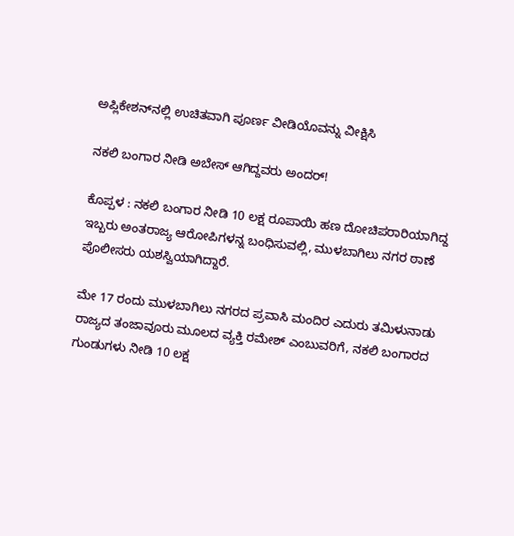ಅಪ್ಲಿಕೇಶನ್‌ನಲ್ಲಿ ಉಚಿತವಾಗಿ ಪೂರ್ಣ ವೀಡಿಯೊವನ್ನು ವೀಕ್ಷಿಸಿ

ನಕಲಿ ಬಂಗಾರ ನೀಡಿ ಅಬೇಸ್ ಆಗಿದ್ದವರು ಅಂದರ್!

ಕೊಪ್ಪಳ : ನಕಲಿ ಬಂಗಾರ ನೀಡಿ 10 ಲಕ್ಷ ರೂಪಾಯಿ ಹಣ ದೋಚಿಪರಾರಿಯಾಗಿದ್ದ ಇಬ್ಬರು ಅಂತರಾಜ್ಯ ಆರೋಪಿಗಳನ್ನ ಬಂಧಿಸುವಲ್ಲಿ, ಮುಳಬಾಗಿಲು ನಗರ ಠಾಣೆ ಪೊಲೀಸರು ಯಶಸ್ವಿಯಾಗಿದ್ದಾರೆ.

ಮೇ 17 ರಂದು ಮುಳಬಾಗಿಲು ನಗರದ ಪ್ರವಾಸಿ ಮಂದಿರ ಎದುರು ತಮಿಳುನಾಡು ರಾಜ್ಯದ ತಂಜಾವೂರು ಮೂಲದ ವ್ಯಕ್ತಿ ರಮೇಶ್ ಎಂಬುವರಿಗೆ, ನಕಲಿ ಬಂಗಾರದ ಗುಂಡುಗಳು ನೀಡಿ 10 ಲಕ್ಷ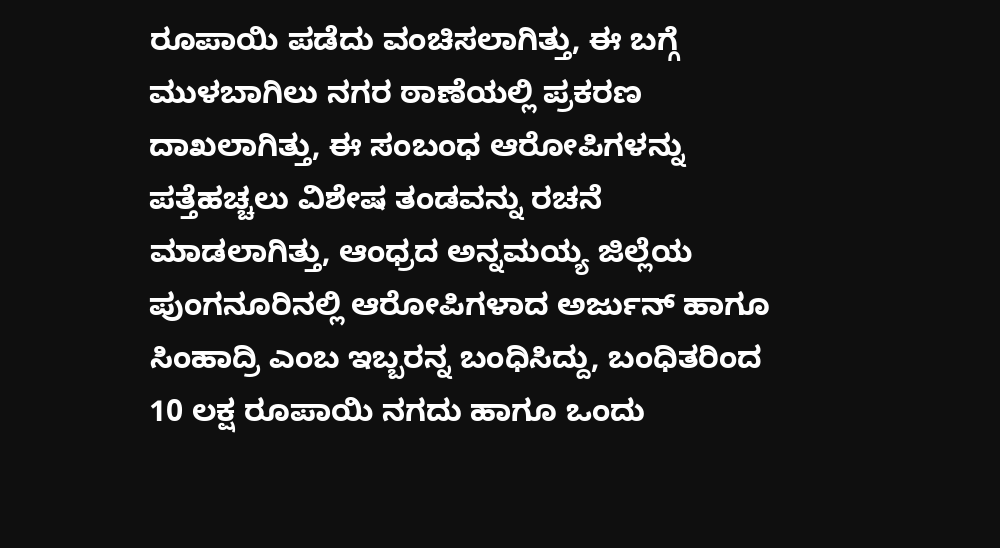ರೂಪಾಯಿ ಪಡೆದು ವಂಚಿಸಲಾಗಿತ್ತು, ಈ ಬಗ್ಗೆ ಮುಳಬಾಗಿಲು ನಗರ ಠಾಣೆಯಲ್ಲಿ ಪ್ರಕರಣ ದಾಖಲಾಗಿತ್ತು, ಈ ಸಂಬಂಧ ಆರೋಪಿಗಳನ್ನು ಪತ್ತೆಹಚ್ಚಲು ವಿಶೇಷ ತಂಡವನ್ನು ರಚನೆ ಮಾಡಲಾಗಿತ್ತು, ಆಂಧ್ರದ ಅನ್ನಮಯ್ಯ ಜಿಲ್ಲೆಯ ಪುಂಗನೂರಿನಲ್ಲಿ ಆರೋಪಿಗಳಾದ ಅರ್ಜುನ್ ಹಾಗೂ ಸಿಂಹಾದ್ರಿ ಎಂಬ ಇಬ್ಬರನ್ನ ಬಂಧಿಸಿದ್ದು, ಬಂಧಿತರಿಂದ 10 ಲಕ್ಷ ರೂಪಾಯಿ ನಗದು ಹಾಗೂ ಒಂದು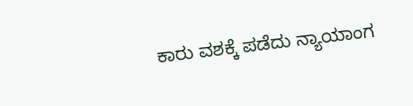ಕಾರು ವಶಕ್ಕೆ ಪಡೆದು ನ್ಯಾಯಾಂಗ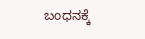ಬಂಧನಕ್ಕೆ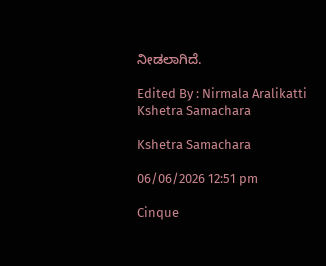ನೀಡಲಾಗಿದೆ.

Edited By : Nirmala Aralikatti
Kshetra Samachara

Kshetra Samachara

06/06/2026 12:51 pm

Cinque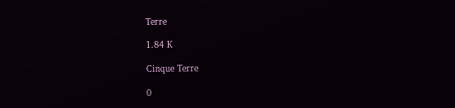Terre

1.84 K

Cinque Terre

0